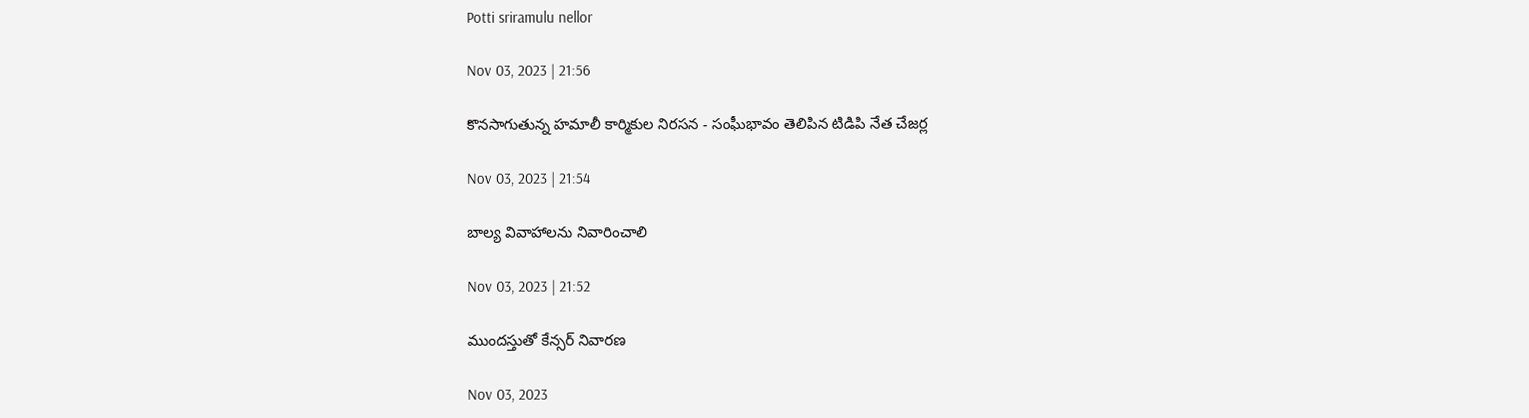Potti sriramulu nellor

Nov 03, 2023 | 21:56

కొనసాగుతున్న హమాలీ కార్మికుల నిరసన - సంఘీభావం తెలిపిన టిడిపి నేత చేజర్ల

Nov 03, 2023 | 21:54

బాల్య వివాహాలను నివారించాలి

Nov 03, 2023 | 21:52

ముందస్తుతో కేన్సర్‌ నివారణ

Nov 03, 2023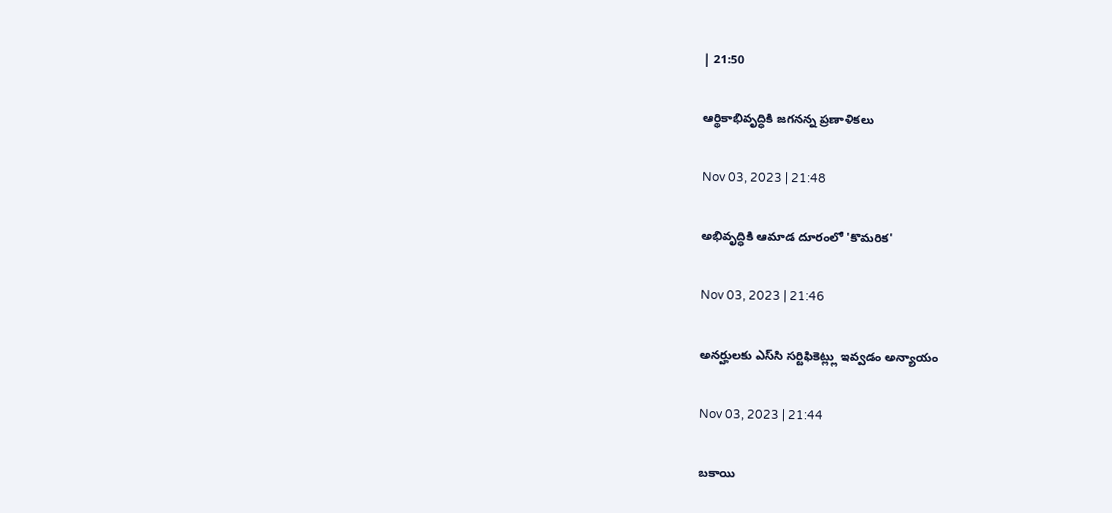| 21:50

ఆర్థికాభివృద్ధికి జగనన్న ప్రణాళికలు

Nov 03, 2023 | 21:48

అభివృద్ధికి ఆమాడ దూరంలో 'కొమరిక'

Nov 03, 2023 | 21:46

అనర్హులకు ఎస్‌సి సర్టిఫికెట్ల్లు ఇవ్వడం అన్యాయం

Nov 03, 2023 | 21:44

బకాయి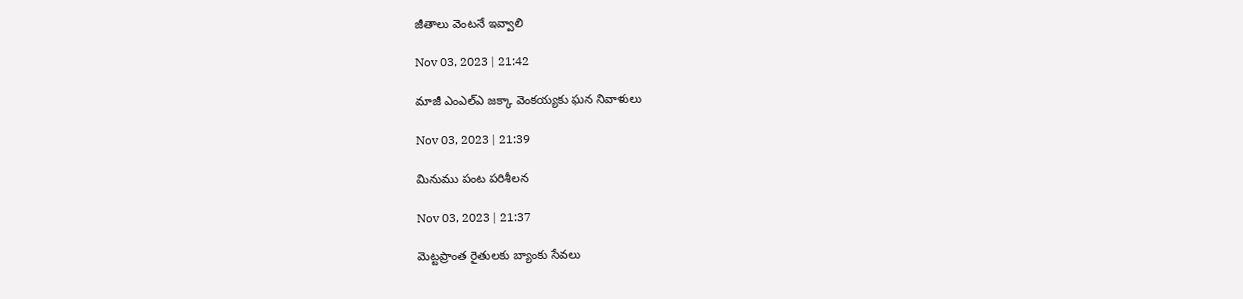జీతాలు వెంటనే ఇవ్వాలి

Nov 03, 2023 | 21:42

మాజీ ఎంఎల్‌ఎ జక్కా వెంకయ్యకు ఘన నివాళులు

Nov 03, 2023 | 21:39

మినుము పంట పరిశీలన

Nov 03, 2023 | 21:37

మెట్టప్రాంత రైతులకు బ్యాంకు సేవలు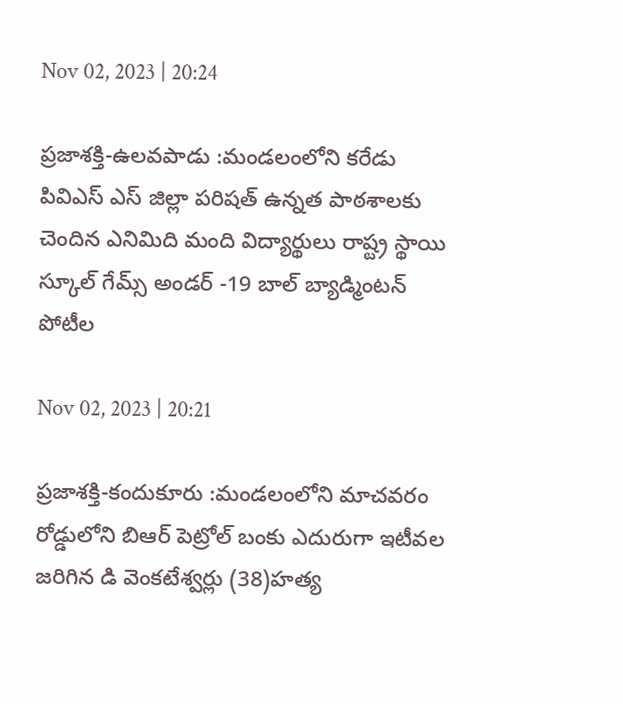Nov 02, 2023 | 20:24

ప్రజాశక్తి-ఉలవపాడు :మండలంలోని కరేడు పివిఎస్‌ ఎస్‌ జిల్లా పరిషత్‌ ఉన్నత పాఠశాలకు చెందిన ఎనిమిది మంది విద్యార్థులు రాష్ట్ర స్థాయి స్కూల్‌ గేమ్స్‌ అండర్‌ -19 బాల్‌ బ్యాడ్మింటన్‌ పోటీల

Nov 02, 2023 | 20:21

ప్రజాశక్తి-కందుకూరు :మండలంలోని మాచవరం రోడ్డులోని బిఆర్‌ పెట్రోల్‌ బంకు ఎదురుగా ఇటీవల జరిగిన డి వెంకటేశ్వర్లు (38)హత్య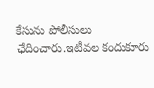కేసును పోలీసులు ఛేదించారు.ఇటీవల కందుకూరు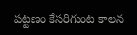పట్టణం కేసరిగుంట కాలన